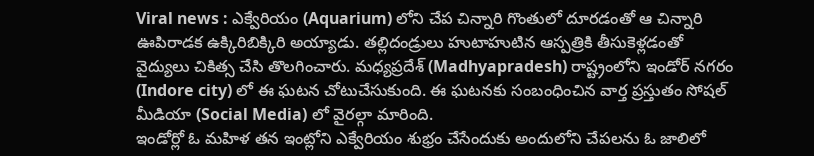Viral news : ఎక్వేరియం (Aquarium) లోని చేప చిన్నారి గొంతులో దూరడంతో ఆ చిన్నారి ఊపిరాడక ఉక్కిరిబిక్కిరి అయ్యాడు. తల్లిదండ్రులు హుటాహుటిన ఆస్పత్రికి తీసుకెళ్లడంతో వైద్యులు చికిత్స చేసి తొలగించారు. మధ్యప్రదేశ్ (Madhyapradesh) రాష్ట్రంలోని ఇండోర్ నగరం (Indore city) లో ఈ ఘటన చోటుచేసుకుంది. ఈ ఘటనకు సంబంధించిన వార్త ప్రస్తుతం సోషల్ మీడియా (Social Media) లో వైరల్గా మారింది.
ఇండోర్లో ఓ మహిళ తన ఇంట్లోని ఎక్వేరియం శుభ్రం చేసేందుకు అందులోని చేపలను ఓ జాలిలో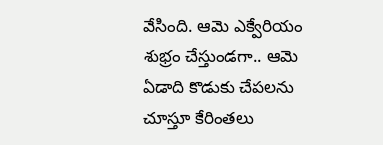వేసింది. ఆమె ఎక్వేరియం శుభ్రం చేస్తుండగా.. ఆమె ఏడాది కొడుకు చేపలను చూస్తూ కేరింతలు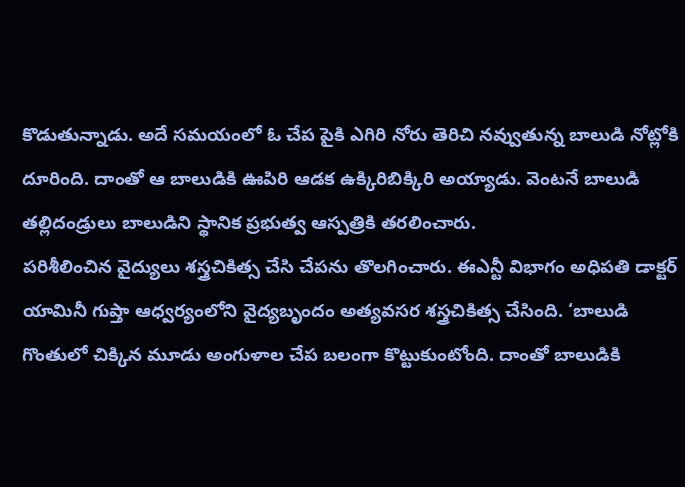కొడుతున్నాడు. అదే సమయంలో ఓ చేప పైకి ఎగిరి నోరు తెరిచి నవ్వుతున్న బాలుడి నోట్లోకి దూరింది. దాంతో ఆ బాలుడికి ఊపిరి ఆడక ఉక్కిరిబిక్కిరి అయ్యాడు. వెంటనే బాలుడి తల్లిదండ్రులు బాలుడిని స్థానిక ప్రభుత్వ ఆస్పత్రికి తరలించారు.
పరిశీలించిన వైద్యులు శస్త్రచికిత్స చేసి చేపను తొలగించారు. ఈఎన్టీ విభాగం అధిపతి డాక్టర్ యామినీ గుప్తా ఆధ్వర్యంలోని వైద్యబృందం అత్యవసర శస్త్రచికిత్స చేసింది. ‘బాలుడి గొంతులో చిక్కిన మూడు అంగుళాల చేప బలంగా కొట్టుకుంటోంది. దాంతో బాలుడికి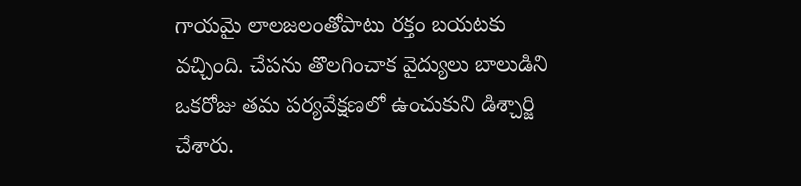గాయమై లాలజలంతోపాటు రక్తం బయటకు వచ్చింది. చేపను తొలగించాక వైద్యులు బాలుడిని ఒకరోజు తమ పర్యవేక్షణలో ఉంచుకుని డిశ్చార్జి చేశారు.